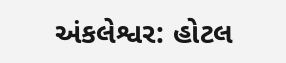અંકલેશ્વર: હોટલ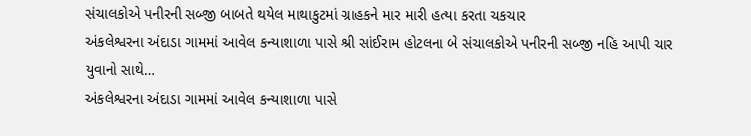સંચાલકોએ પનીરની સબ્જી બાબતે થયેલ માથાકુટમાં ગ્રાહકને માર મારી હત્યા કરતા ચકચાર
અંકલેશ્વરના અંદાડા ગામમાં આવેલ કન્યાશાળા પાસે શ્રી સાંઈરામ હોટલના બે સંચાલકોએ પનીરની સબ્જી નહિ આપી ચાર યુવાનો સાથે…
અંકલેશ્વરના અંદાડા ગામમાં આવેલ કન્યાશાળા પાસે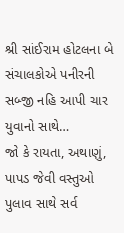શ્રી સાંઈરામ હોટલના બે સંચાલકોએ પનીરની સબ્જી નહિ આપી ચાર યુવાનો સાથે…
જો કે રાયતા, અથાણું, પાપડ જેવી વસ્તુઓ પુલાવ સાથે સર્વ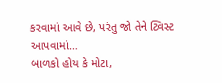કરવામાં આવે છે, પરંતુ જો તેને ટ્વિસ્ટ આપવામાં…
બાળકો હોય કે મોટા,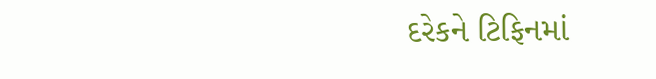દરેકને ટિફિનમાં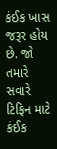કંઈક ખાસ જરૂર હોય છે. જો તમારે સવારે ટિફિન માટે કંઈક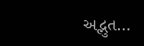અદ્ભુત…